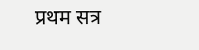प्रथम सत्र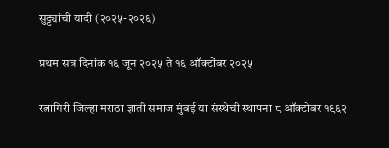सुट्ट्यांची यादी (२०२५-२०२६)

प्रथम सत्र दिनांक १६ जून २०२५ ते १६ ऑक्टोंबर २०२५

रत्नागिरी जिल्हा मराठा ज्ञाती समाज मुंबई या संस्थेची स्थापना ८ ऑक्टोबर १९६२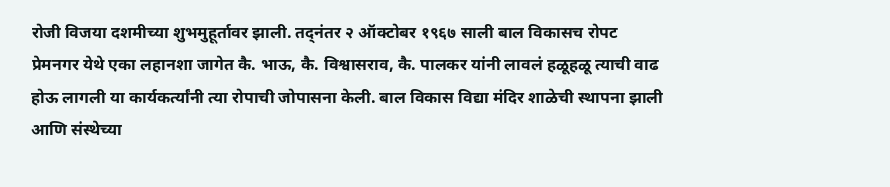रोजी विजया दशमीच्या शुभमुहूर्तावर झाली. तद्नंतर २ ऑक्टोबर १९६७ साली बाल विकासच रोपट प्रेमनगर येथे एका लहानशा जागेत कै. भाऊ, कै. विश्वासराव, कै. पालकर यांनी लावलं हळूहळू त्याची वाढ होऊ लागली या कार्यकर्त्यांनी त्या रोपाची जोपासना केली. बाल विकास विद्या मंदिर शाळेची स्थापना झाली आणि संस्थेच्या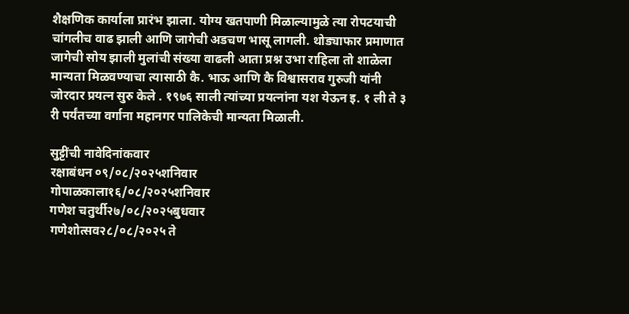शैक्षणिक कार्याला प्रारंभ झाला. योग्य खतपाणी मिळाल्यामुळे त्या रोपटयाची चांगलीच वाढ झाली आणि जागेची अडचण भासू लागली. थोड्याफार प्रमाणात जागेची सोय झाली मुलांची संख्या वाढली आता प्रश्न उभा राहिला तो शाळेला मान्यता मिळवण्याचा त्यासाठी कै. भाऊ आणि कै विश्वासराव गुरुजी यांनी जोरदार प्रयत्न सुरु केले . १९७६ साली त्यांच्या प्रयत्नांना यश येऊन इ. १ ली ते ३ री पर्यंतच्या वर्गाना महानगर पालिकेची मान्यता मिळाली.

सुट्टींची नावेदिनांकवार
रक्षाबंधन ०९/०८/२०२५शनिवार
गोपाळकाला१६/०८/२०२५शनिवार
गणेश चतुर्थी२७/०८/२०२५बुधवार
गणेशोत्सव२८/०८/२०२५ ते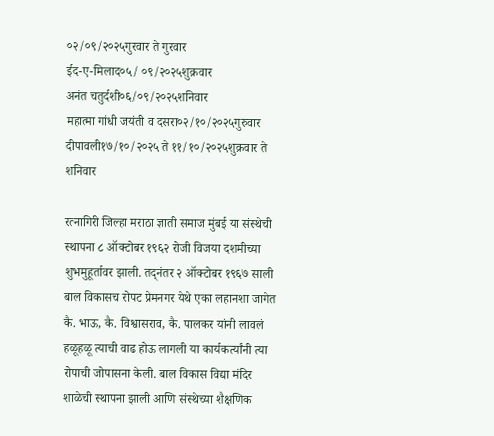०२/०९/२०२५गुरवार ते गुरवार
ईद-ए-मिलाद०५/ ०९/२०२५शुक्रवार
अनंत चतुर्दशी०६/०९/२०२५शनिवार
महात्मा गांधी जयंती व दसरा०२/१०/२०२५गुरुवार
दीपावली१७/१०/२०२५ ते ११/१०/२०२५शुक्रवार ते शनिवार

रत्नागिरी जिल्हा मराठा ज्ञाती समाज मुंबई या संस्थेची स्थापना ८ ऑक्टोबर १९६२ रोजी विजया दशमीच्या शुभमुहूर्तावर झाली. तद्नंतर २ ऑक्टोबर १९६७ साली बाल विकासच रोपट प्रेमनगर येथे एका लहानशा जागेत कै. भाऊ, कै. विश्वासराव, कै. पालकर यांनी लावलं हळूहळू त्याची वाढ होऊ लागली या कार्यकर्त्यांनी त्या रोपाची जोपासना केली. बाल विकास विद्या मंदिर शाळेची स्थापना झाली आणि संस्थेच्या शैक्षणिक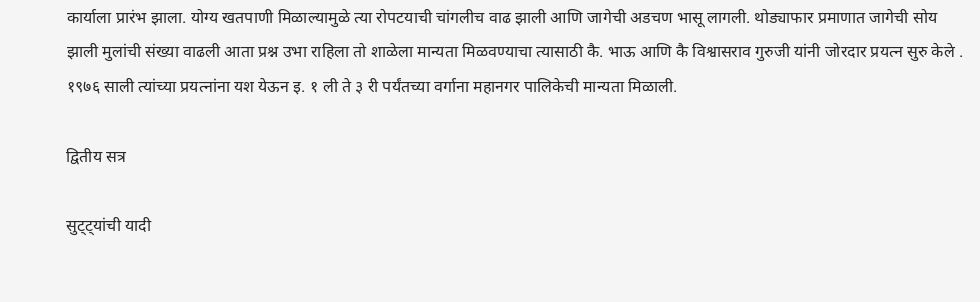कार्याला प्रारंभ झाला. योग्य खतपाणी मिळाल्यामुळे त्या रोपटयाची चांगलीच वाढ झाली आणि जागेची अडचण भासू लागली. थोड्याफार प्रमाणात जागेची सोय झाली मुलांची संख्या वाढली आता प्रश्न उभा राहिला तो शाळेला मान्यता मिळवण्याचा त्यासाठी कै. भाऊ आणि कै विश्वासराव गुरुजी यांनी जोरदार प्रयत्न सुरु केले . १९७६ साली त्यांच्या प्रयत्नांना यश येऊन इ. १ ली ते ३ री पर्यंतच्या वर्गाना महानगर पालिकेची मान्यता मिळाली.

द्वितीय सत्र

सुट्ट्यांची यादी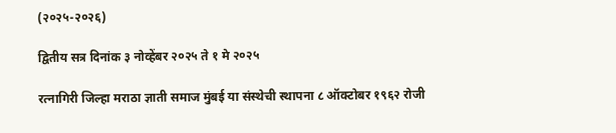(२०२५-२०२६)

द्वितीय सत्र दिनांक ३ नोव्हेंबर २०२५ ते १ मे २०२५

रत्नागिरी जिल्हा मराठा ज्ञाती समाज मुंबई या संस्थेची स्थापना ८ ऑक्टोबर १९६२ रोजी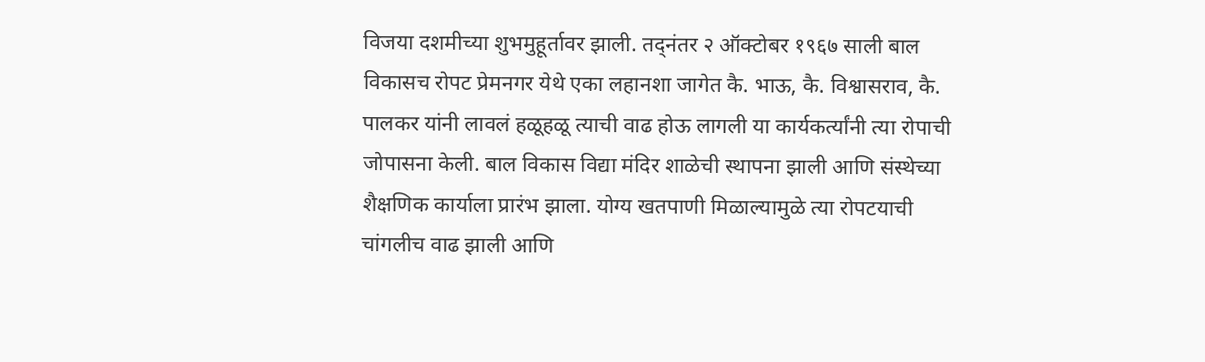विजया दशमीच्या शुभमुहूर्तावर झाली. तद्नंतर २ ऑक्टोबर १९६७ साली बाल विकासच रोपट प्रेमनगर येथे एका लहानशा जागेत कै. भाऊ, कै. विश्वासराव, कै. पालकर यांनी लावलं हळूहळू त्याची वाढ होऊ लागली या कार्यकर्त्यांनी त्या रोपाची जोपासना केली. बाल विकास विद्या मंदिर शाळेची स्थापना झाली आणि संस्थेच्या शैक्षणिक कार्याला प्रारंभ झाला. योग्य खतपाणी मिळाल्यामुळे त्या रोपटयाची चांगलीच वाढ झाली आणि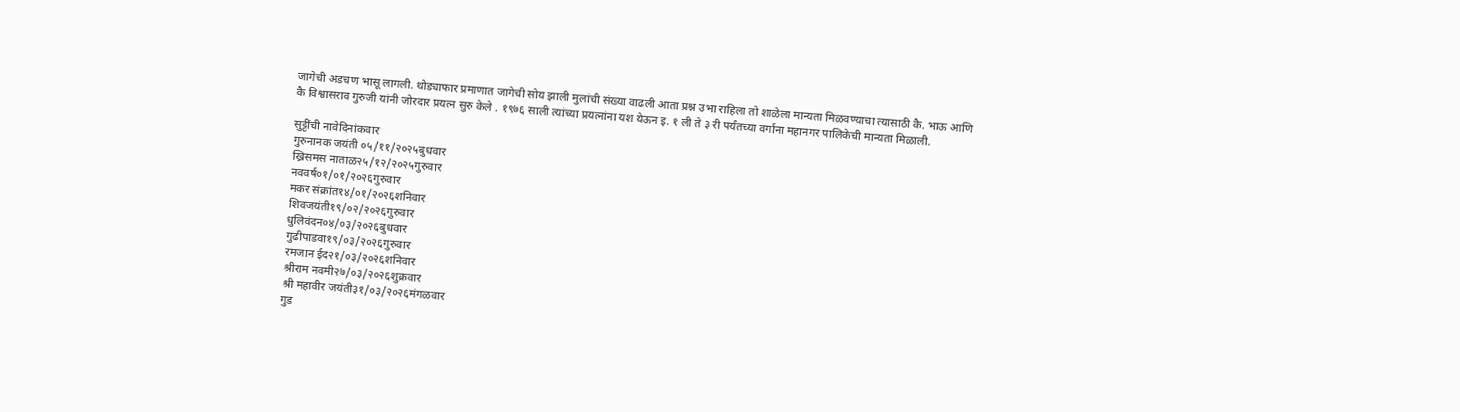जागेची अडचण भासू लागली. थोड्याफार प्रमाणात जागेची सोय झाली मुलांची संख्या वाढली आता प्रश्न उभा राहिला तो शाळेला मान्यता मिळवण्याचा त्यासाठी कै. भाऊ आणि कै विश्वासराव गुरुजी यांनी जोरदार प्रयत्न सुरु केले . १९७६ साली त्यांच्या प्रयत्नांना यश येऊन इ. १ ली ते ३ री पर्यंतच्या वर्गाना महानगर पालिकेची मान्यता मिळाली.

सुट्टींची नावेदिनांकवार
गुरुनानक जयंती ०५/११/२०२५बुधवार
ख्रिसमस नाताळ२५/१२/२०२५गुरुवार
नववर्ष०१/०१/२०२६गुरुवार
मकर संक्रांत१४/०१/२०२६शनिवार
शिवजयंती१९/०२/२०२६गुरुवार
धुलिवंदन०४/०३/२०२६बुधवार
गुढीपाडवा१९/०३/२०२६गुरुवार
रमजान ईद२१/०३/२०२६शनिवार
श्रीराम नवमी२७/०३/२०२६शुक्रवार
श्री महावीर जयंती३१/०३/२०२६मंगळवार
गुड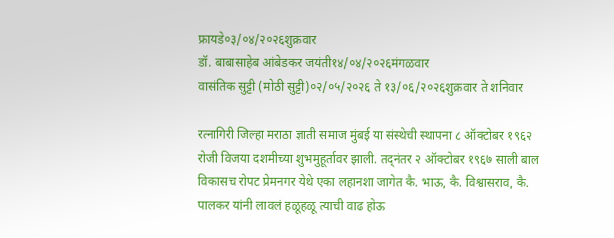फ्रायडे०३/०४/२०२६शुक्रवार
डॉ. बाबासाहेब आंबेडकर जयंती१४/०४/२०२६मंगळवार
वासंतिक सुट्टी (मोठी सुट्टी)०२/०५/२०२६ ते १३/०६/२०२६शुक्रवार ते शनिवार

रत्नागिरी जिल्हा मराठा ज्ञाती समाज मुंबई या संस्थेची स्थापना ८ ऑक्टोबर १९६२ रोजी विजया दशमीच्या शुभमुहूर्तावर झाली. तद्नंतर २ ऑक्टोबर १९६७ साली बाल विकासच रोपट प्रेमनगर येथे एका लहानशा जागेत कै. भाऊ, कै. विश्वासराव, कै. पालकर यांनी लावलं हळूहळू त्याची वाढ होऊ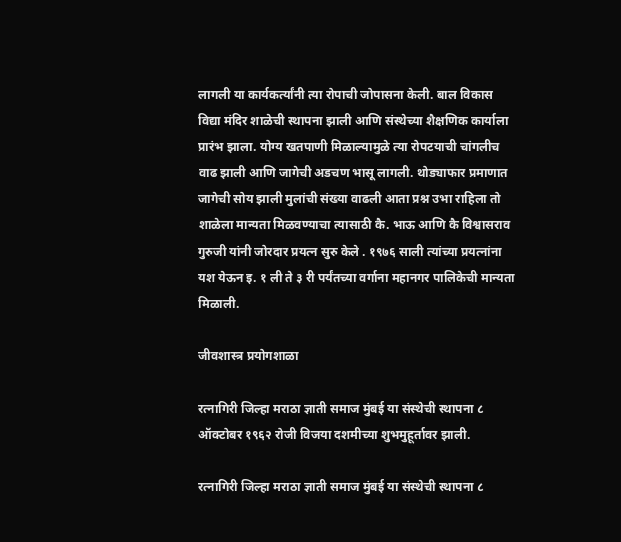लागली या कार्यकर्त्यांनी त्या रोपाची जोपासना केली. बाल विकास विद्या मंदिर शाळेची स्थापना झाली आणि संस्थेच्या शैक्षणिक कार्याला प्रारंभ झाला. योग्य खतपाणी मिळाल्यामुळे त्या रोपटयाची चांगलीच वाढ झाली आणि जागेची अडचण भासू लागली. थोड्याफार प्रमाणात जागेची सोय झाली मुलांची संख्या वाढली आता प्रश्न उभा राहिला तो शाळेला मान्यता मिळवण्याचा त्यासाठी कै. भाऊ आणि कै विश्वासराव गुरुजी यांनी जोरदार प्रयत्न सुरु केले . १९७६ साली त्यांच्या प्रयत्नांना यश येऊन इ. १ ली ते ३ री पर्यंतच्या वर्गाना महानगर पालिकेची मान्यता मिळाली.

जीवशास्त्र प्रयोगशाळा

रत्नागिरी जिल्हा मराठा ज्ञाती समाज मुंबई या संस्थेची स्थापना ८ ऑक्टोबर १९६२ रोजी विजया दशमीच्या शुभमुहूर्तावर झाली.

रत्नागिरी जिल्हा मराठा ज्ञाती समाज मुंबई या संस्थेची स्थापना ८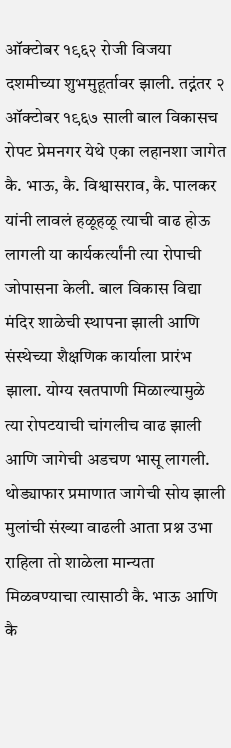ऑक्टोबर १९६२ रोजी विजया दशमीच्या शुभमुहूर्तावर झाली. तद्नंतर २ ऑक्टोबर १९६७ साली बाल विकासच रोपट प्रेमनगर येथे एका लहानशा जागेत कै. भाऊ, कै. विश्वासराव, कै. पालकर यांनी लावलं हळूहळू त्याची वाढ होऊ लागली या कार्यकर्त्यांनी त्या रोपाची जोपासना केली. बाल विकास विद्या मंदिर शाळेची स्थापना झाली आणि संस्थेच्या शैक्षणिक कार्याला प्रारंभ झाला. योग्य खतपाणी मिळाल्यामुळे त्या रोपटयाची चांगलीच वाढ झाली आणि जागेची अडचण भासू लागली. थोड्याफार प्रमाणात जागेची सोय झाली मुलांची संख्या वाढली आता प्रश्न उभा राहिला तो शाळेला मान्यता मिळवण्याचा त्यासाठी कै. भाऊ आणि कै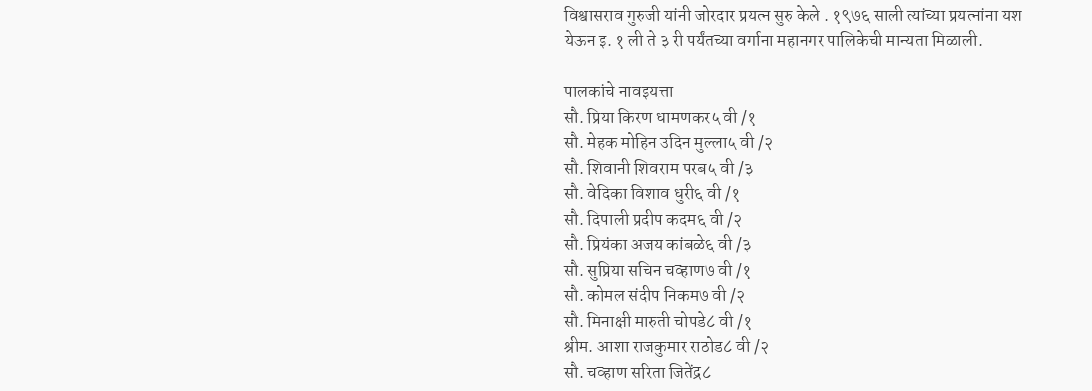विश्वासराव गुरुजी यांनी जोरदार प्रयत्न सुरु केले . १९७६ साली त्यांच्या प्रयत्नांना यश येऊन इ. १ ली ते ३ री पर्यंतच्या वर्गाना महानगर पालिकेची मान्यता मिळाली.

पालकांचे नावइयत्ता
सौ. प्रिया किरण धामणकर५ वी /१
सौ. मेहक मोहिन उदिन मुल्ला५ वी /२
सौ. शिवानी शिवराम परब५ वी /३
सौ. वेदिका विशाव धुरी६ वी /१
सौ. दिपाली प्रदीप कदम६ वी /२
सौ. प्रियंका अजय कांबळे६ वी /३
सौ. सुप्रिया सचिन चव्हाण७ वी /१
सौ. कोमल संदीप निकम७ वी /२
सौ. मिनाक्षी मारुती चोपडे८ वी /१
श्रीम. आशा राजकुमार राठोड८ वी /२
सौ. चव्हाण सरिता जितेंद्र८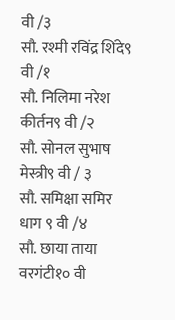वी /३
सौ. रश्मी रविंद्र शिंदे९ वी /१
सौ. निलिमा नरेश कीर्तन९ वी /२
सौ. सोनल सुभाष मेस्त्री९ वी / ३
सौ. समिक्षा समिर धाग ९ वी /४
सौ. छाया ताया वरगंटी१० वी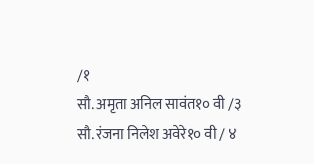/१
सौ. अमृता अनिल सावंत१० वी /३
सौ. रंजना निलेश अवेरे१० वी / ४